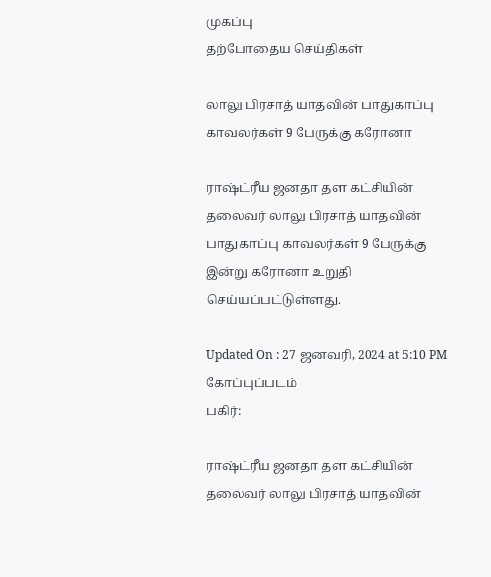முகப்பு
தற்போதைய செய்திகள்

லாலு பிரசாத் யாதவின் பாதுகாப்பு காவலர்கள் 9 பேருக்கு கரோனா

ராஷ்ட்ரீய ஜனதா தள கட்சியின் தலைவர் லாலு பிரசாத் யாதவின் பாதுகாப்பு காவலர்கள் 9 பேருக்கு இன்று கரோனா உறுதி செய்யப்பட்டுள்ளது.

Updated On : 27 ஜனவரி, 2024 at 5:10 PM
கோப்புப்படம்
பகிர்:

ராஷ்ட்ரீய ஜனதா தள கட்சியின் தலைவர் லாலு பிரசாத் யாதவின்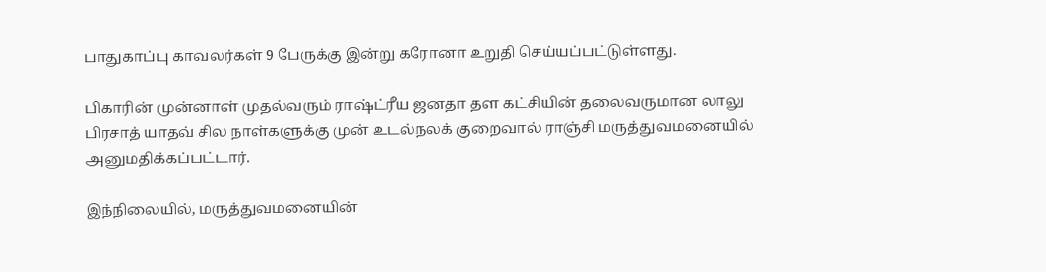பாதுகாப்பு காவலர்கள் 9 பேருக்கு இன்று கரோனா உறுதி செய்யப்பட்டுள்ளது.

பிகாரின் முன்னாள் முதல்வரும் ராஷ்ட்ரீய ஜனதா தள கட்சியின் தலைவருமான லாலு பிரசாத் யாதவ் சில நாள்களுக்கு முன் உடல்நலக் குறைவால் ராஞ்சி மருத்துவமனையில் அனுமதிக்கப்பட்டார்.

இந்நிலையில், மருத்துவமனையின்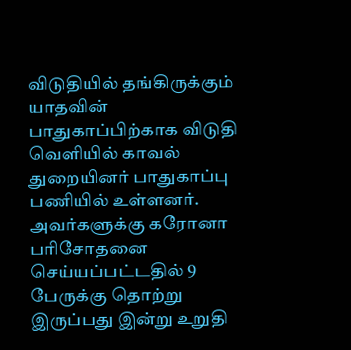விடுதியில் தங்கிருக்கும் யாதவின் பாதுகாப்பிற்காக விடுதி வெளியில் காவல் துறையினர் பாதுகாப்பு பணியில் உள்ளனர். அவர்களுக்கு கரோனா பரிசோதனை செய்யப்பட்டதில் 9 பேருக்கு தொற்று இருப்பது இன்று உறுதி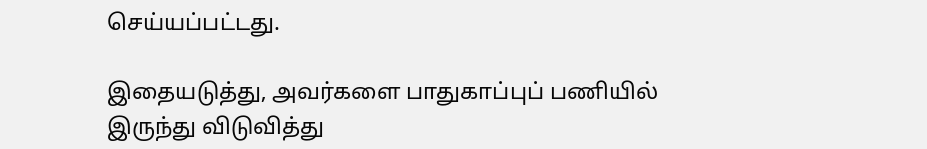செய்யப்பட்டது.

இதையடுத்து, அவர்களை பாதுகாப்புப் பணியில் இருந்து விடுவித்து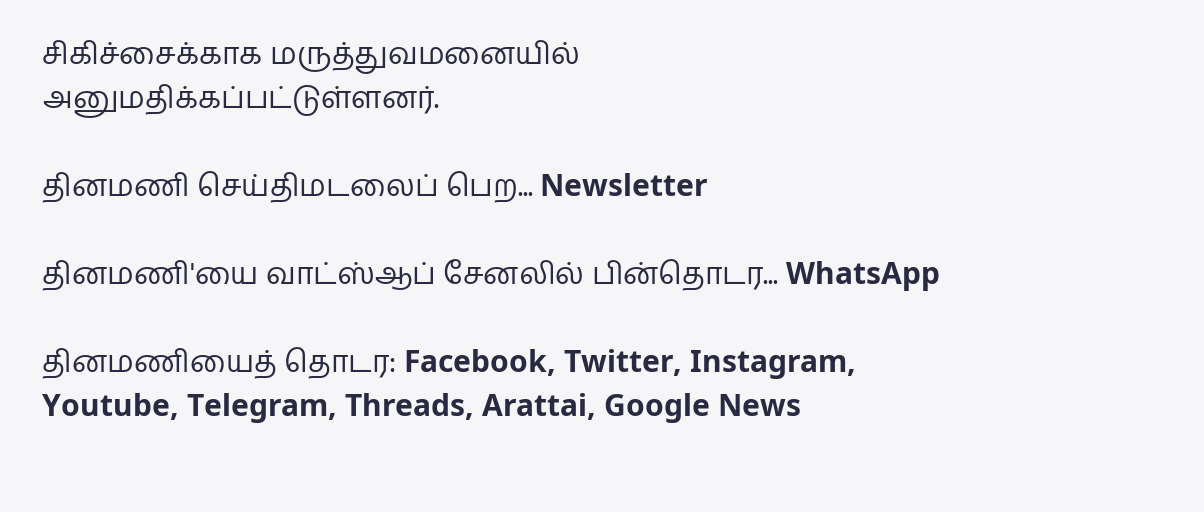சிகிச்சைக்காக மருத்துவமனையில் அனுமதிக்கப்பட்டுள்ளனர்.

தினமணி செய்திமடலைப் பெற... Newsletter

தினமணி'யை வாட்ஸ்ஆப் சேனலில் பின்தொடர... WhatsApp

தினமணியைத் தொடர: Facebook, Twitter, Instagram, Youtube, Telegram, Threads, Arattai, Google News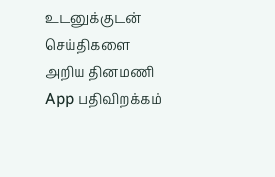உடனுக்குடன் செய்திகளை அறிய தினமணி App பதிவிறக்கம்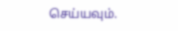செய்யவும்.